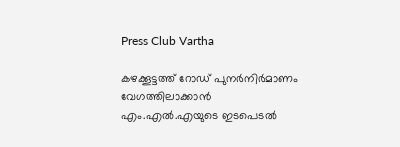Press Club Vartha

കഴക്കൂട്ടത്ത് റോഡ് പുനർനിർമാണം വേഗത്തിലാക്കാൻ എം.എൽ.എയുടെ ഇടപെടൽ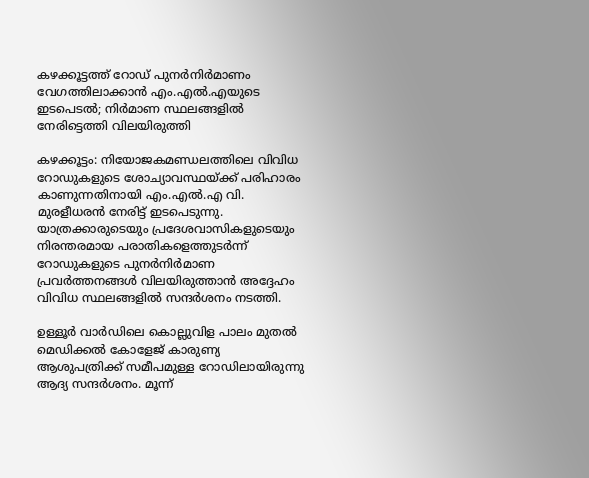കഴക്കൂട്ടത്ത് റോഡ് പുനർനിർമാണം വേഗത്തിലാക്കാൻ എം.എൽ.എയുടെ ഇടപെടൽ; നിർമാണ സ്ഥലങ്ങളിൽ നേരിട്ടെത്തി വിലയിരുത്തി

കഴക്കൂട്ടം: നിയോജകമണ്ഡലത്തിലെ വിവിധ റോഡുകളുടെ ശോച്യാവസ്ഥയ്ക്ക് പരിഹാരം കാണുന്നതിനായി എം.എൽ.എ വി. മുരളീധരൻ നേരിട്ട് ഇടപെടുന്നു. യാത്രക്കാരുടെയും പ്രദേശവാസികളുടെയും നിരന്തരമായ പരാതികളെത്തുടർന്ന് റോഡുകളുടെ പുനർനിർമാണ പ്രവർത്തനങ്ങൾ വിലയിരുത്താൻ അദ്ദേഹം വിവിധ സ്ഥലങ്ങളിൽ സന്ദർശനം നടത്തി.

ഉള്ളൂർ വാർഡിലെ കൊല്ലുവിള പാലം മുതൽ മെഡിക്കൽ കോളേജ് കാരുണ്യ ആശുപത്രിക്ക് സമീപമുള്ള റോഡിലായിരുന്നു ആദ്യ സന്ദർശനം. മൂന്ന്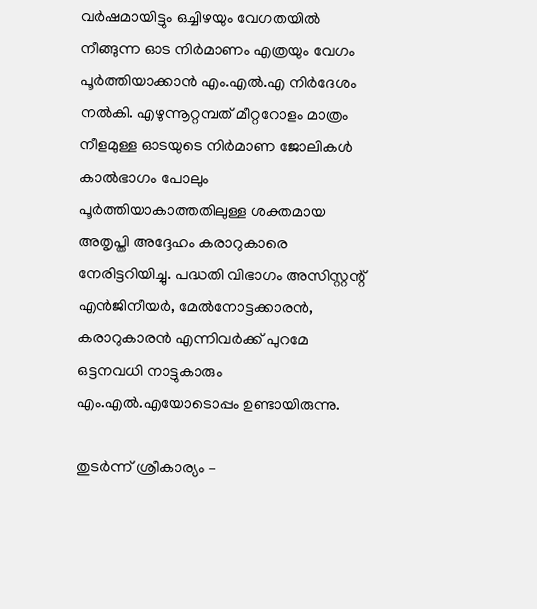വർഷമായിട്ടും ഒച്ചിഴയും വേഗതയിൽ നീങ്ങുന്ന ഓട നിർമാണം എത്രയും വേഗം പൂർത്തിയാക്കാൻ എം.എൽ.എ നിർദേശം നൽകി. എഴുന്നൂറ്റമ്പത് മീറ്ററോളം മാത്രം നീളമുള്ള ഓടയുടെ നിർമാണ ജോലികൾ കാൽഭാഗം പോലും പൂർത്തിയാകാത്തതിലുള്ള ശക്തമായ അതൃപ്തി അദ്ദേഹം കരാറുകാരെ നേരിട്ടറിയിച്ചു. പദ്ധതി വിഭാഗം അസിസ്റ്റന്റ് എൻജിനീയർ, മേൽനോട്ടക്കാരൻ, കരാറുകാരൻ എന്നിവർക്ക് പുറമേ ഒട്ടനവധി നാട്ടുകാരും എം.എൽ.എയോടൊപ്പം ഉണ്ടായിരുന്നു.

തുടർന്ന് ശ്രീകാര്യം –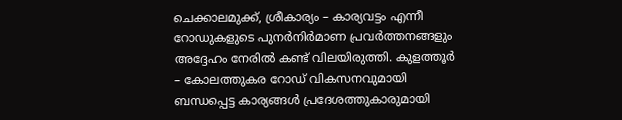ചെക്കാലമുക്ക്, ശ്രീകാര്യം – കാര്യവട്ടം എന്നീ റോഡുകളുടെ പുനർനിർമാണ പ്രവർത്തനങ്ങളും അദ്ദേഹം നേരിൽ കണ്ട് വിലയിരുത്തി. കുളത്തൂർ – കോലത്തുകര റോഡ് വികസനവുമായി ബന്ധപ്പെട്ട കാര്യങ്ങൾ പ്രദേശത്തുകാരുമായി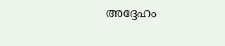അദ്ദേഹം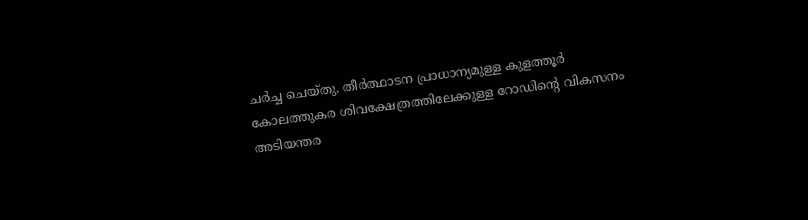ചർച്ച ചെയ്തു. തീർത്ഥാടന പ്രാധാന്യമുള്ള കുളത്തൂർ കോലത്തുകര ശിവക്ഷേത്രത്തിലേക്കുള്ള റോഡിന്റെ വികസനം അടിയന്തര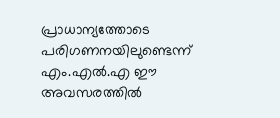പ്രാധാന്യത്തോടെ പരിഗണനയിലുണ്ടെന്ന് എം.എൽ.എ ഈ അവസരത്തിൽ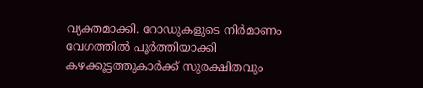വ്യക്തമാക്കി. റോഡുകളുടെ നിർമാണം വേഗത്തിൽ പൂർത്തിയാക്കി കഴക്കൂട്ടത്തുകാർക്ക് സുരക്ഷിതവും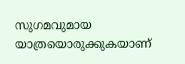സുഗമവുമായ യാത്രയൊരുക്കുകയാണ്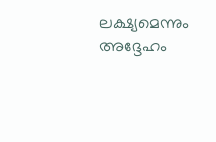ലക്ഷ്യമെന്നും അദ്ദേഹം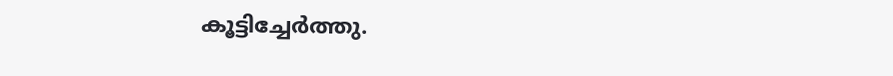കൂട്ടിച്ചേർത്തു.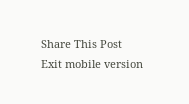Share This Post
Exit mobile version